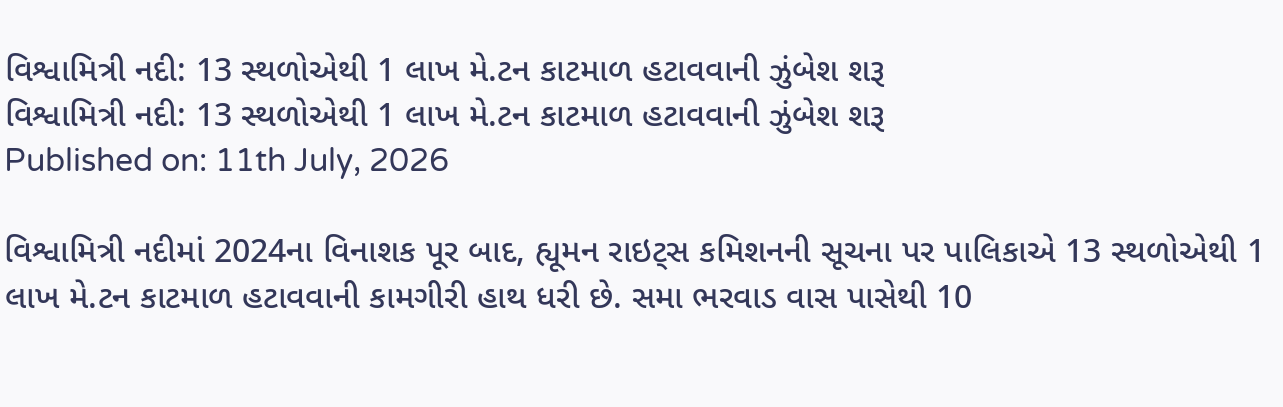વિશ્વામિત્રી નદી: 13 સ્થળોએથી 1 લાખ મે.ટન કાટમાળ હટાવવાની ઝુંબેશ શરૂ
વિશ્વામિત્રી નદી: 13 સ્થળોએથી 1 લાખ મે.ટન કાટમાળ હટાવવાની ઝુંબેશ શરૂ
Published on: 11th July, 2026

વિશ્વામિત્રી નદીમાં 2024ના વિનાશક પૂર બાદ, હ્યૂમન રાઇટ્સ કમિશનની સૂચના પર પાલિકાએ 13 સ્થળોએથી 1 લાખ મે.ટન કાટમાળ હટાવવાની કામગીરી હાથ ધરી છે. સમા ભરવાડ વાસ પાસેથી 10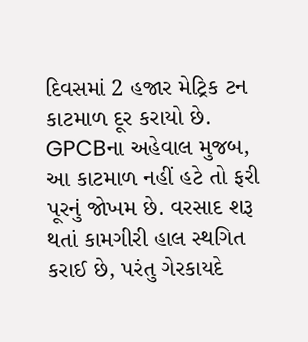દિવસમાં 2 હજાર મેટ્રિક ટન કાટમાળ દૂર કરાયો છે. GPCBના અહેવાલ મુજબ, આ કાટમાળ નહીં હટે તો ફરી પૂરનું જોખમ છે. વરસાદ શરૂ થતાં કામગીરી હાલ સ્થગિત કરાઈ છે, પરંતુ ગેરકાયદે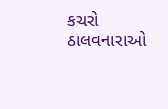કચરો ઠાલવનારાઓ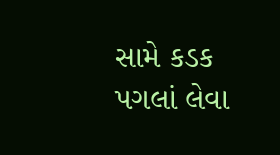સામે કડક પગલાં લેવા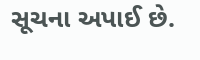સૂચના અપાઈ છે.